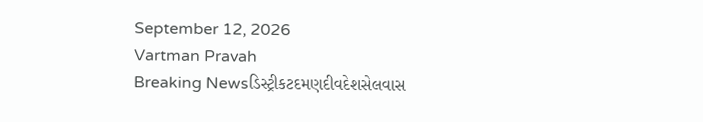September 12, 2026
Vartman Pravah
Breaking Newsડિસ્ટ્રીકટદમણદીવદેશસેલવાસ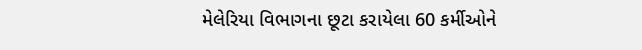મેલેરિયા વિભાગના છૂટા કરાયેલા 60 કર્મીઓને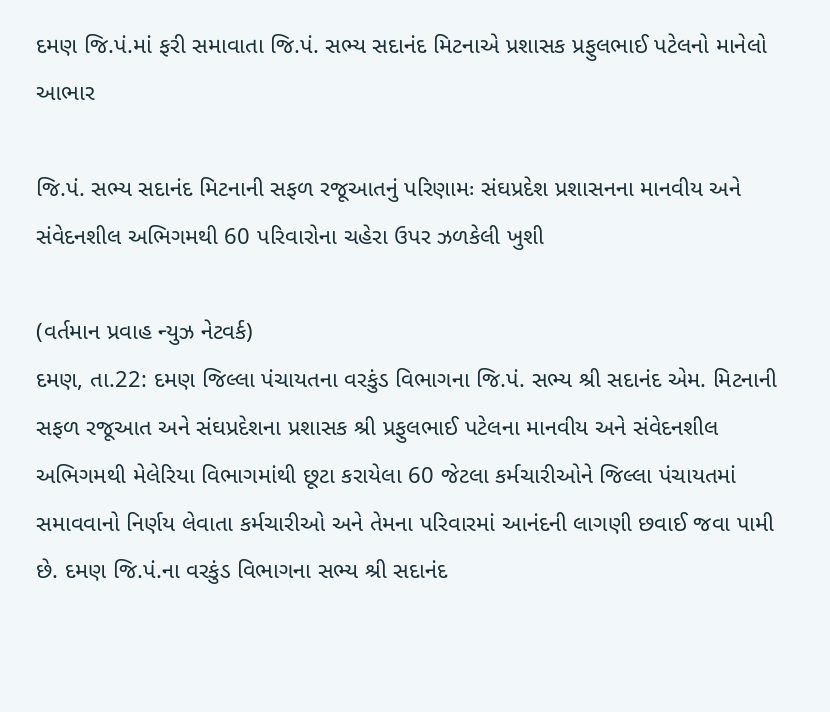દમણ જિ.પં.માં ફરી સમાવાતા જિ.પં. સભ્‍ય સદાનંદ મિટનાએ પ્રશાસક પ્રફુલભાઈ પટેલનો માનેલો આભાર

જિ.પં. સભ્‍ય સદાનંદ મિટનાની સફળ રજૂઆતનું પરિણામઃ સંઘપ્રદેશ પ્રશાસનના માનવીય અને સંવેદનશીલ અભિગમથી 60 પરિવારોના ચહેરા ઉપર ઝળકેલી ખુશી

(વર્તમાન પ્રવાહ ન્‍યુઝ નેટવર્ક)
દમણ, તા.22: દમણ જિલ્લા પંચાયતના વરકુંડ વિભાગના જિ.પં. સભ્‍ય શ્રી સદાનંદ એમ. મિટનાની સફળ રજૂઆત અને સંઘપ્રદેશના પ્રશાસક શ્રી પ્રફુલભાઈ પટેલના માનવીય અને સંવેદનશીલ અભિગમથી મેલેરિયા વિભાગમાંથી છૂટા કરાયેલા 60 જેટલા કર્મચારીઓને જિલ્લા પંચાયતમાં સમાવવાનો નિર્ણય લેવાતા કર્મચારીઓ અને તેમના પરિવારમાં આનંદની લાગણી છવાઈ જવા પામી છે. દમણ જિ.પં.ના વરકુંડ વિભાગના સભ્‍ય શ્રી સદાનંદ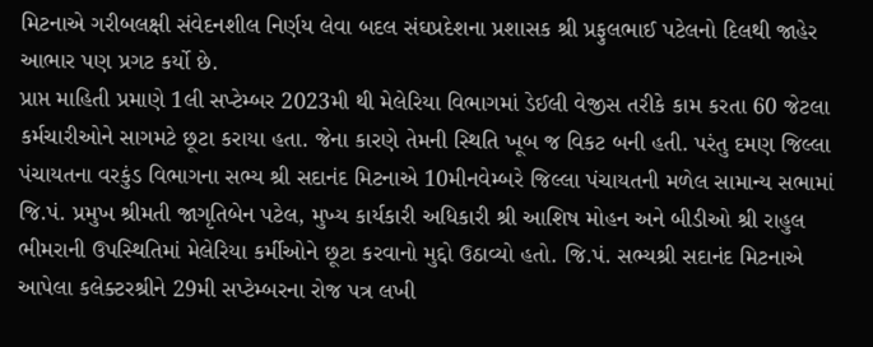મિટનાએ ગરીબલક્ષી સંવેદનશીલ નિર્ણય લેવા બદલ સંઘપ્રદેશના પ્રશાસક શ્રી પ્રફુલભાઈ પટેલનો દિલથી જાહેર આભાર પણ પ્રગટ કર્યો છે.
પ્રાપ્ત માહિતી પ્રમાણે 1લી સપ્‍ટેમ્‍બર 2023મી થી મેલેરિયા વિભાગમાં ડેઈલી વેજીસ તરીકે કામ કરતા 60 જેટલા કર્મચારીઓને સાગમટે છૂટા કરાયા હતા. જેના કારણે તેમની સ્‍થિતિ ખૂબ જ વિકટ બની હતી. પરંતુ દમણ જિલ્લા પંચાયતના વરકુંડ વિભાગના સભ્‍ય શ્રી સદાનંદ મિટનાએ 10મીનવેમ્‍બરે જિલ્લા પંચાયતની મળેલ સામાન્‍ય સભામાં જિ.પં. પ્રમુખ શ્રીમતી જાગૃતિબેન પટેલ, મુખ્‍ય કાર્યકારી અધિકારી શ્રી આશિષ મોહન અને બીડીઓ શ્રી રાહુલ ભીમરાની ઉપસ્‍થિતિમાં મેલેરિયા કર્મીઓને છૂટા કરવાનો મુદ્દો ઉઠાવ્‍યો હતો. જિ.પં. સભ્‍યશ્રી સદાનંદ મિટનાએ આપેલા કલેક્‍ટરશ્રીને 29મી સપ્‍ટેમ્‍બરના રોજ પત્ર લખી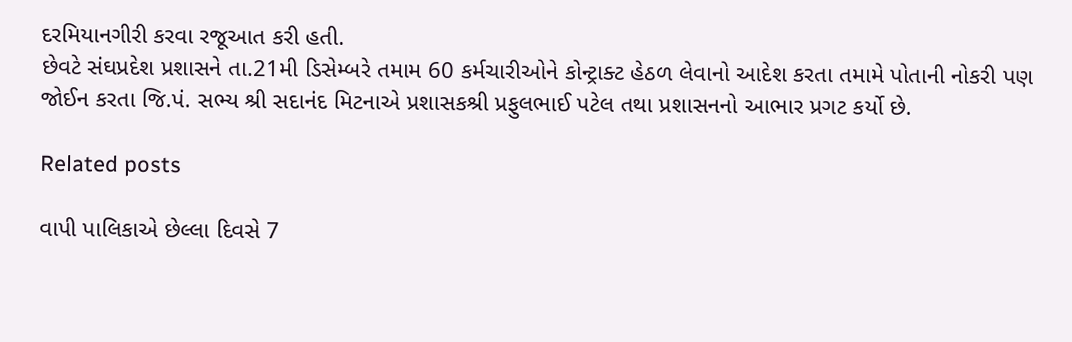દરમિયાનગીરી કરવા રજૂઆત કરી હતી.
છેવટે સંઘપ્રદેશ પ્રશાસને તા.21મી ડિસેમ્‍બરે તમામ 60 કર્મચારીઓને કોન્‍ટ્રાક્‍ટ હેઠળ લેવાનો આદેશ કરતા તમામે પોતાની નોકરી પણ જોઈન કરતા જિ.પં. સભ્‍ય શ્રી સદાનંદ મિટનાએ પ્રશાસકશ્રી પ્રફુલભાઈ પટેલ તથા પ્રશાસનનો આભાર પ્રગટ કર્યો છે.

Related posts

વાપી પાલિકાએ છેલ્લા દિવસે 7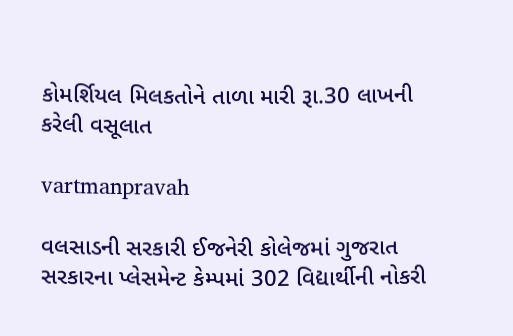કોમર્શિયલ મિલકતોને તાળા મારી રૂા.30 લાખની કરેલી વસૂલાત

vartmanpravah

વલસાડની સરકારી ઈજનેરી કોલેજમાં ગુજરાત સરકારના પ્‍લેસમેન્‍ટ કેમ્‍પમાં 302 વિદ્યાર્થીની નોકરી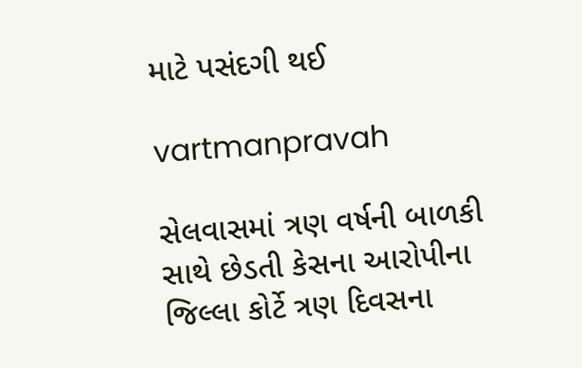માટે પસંદગી થઈ

vartmanpravah

સેલવાસમાં ત્રણ વર્ષની બાળકી સાથે છેડતી કેસના આરોપીના જિલ્લા કોર્ટે ત્રણ દિવસના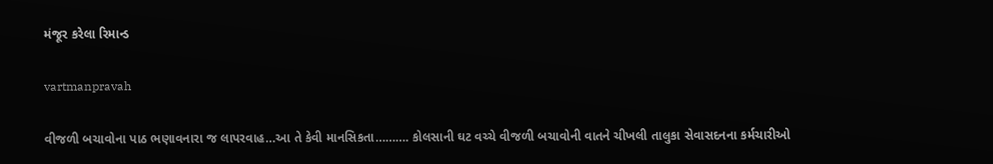મંજૂર કરેલા રિમાન્‍ડ

vartmanpravah

વીજળી બચાવોના પાઠ ભણાવનારા જ લાપરવાહ…આ તે કેવી માનસિકતા………. કોલસાની ઘટ વચ્‍ચે વીજળી બચાવોની વાતને ચીખલી તાલુકા સેવાસદનના કર્મચારીઓ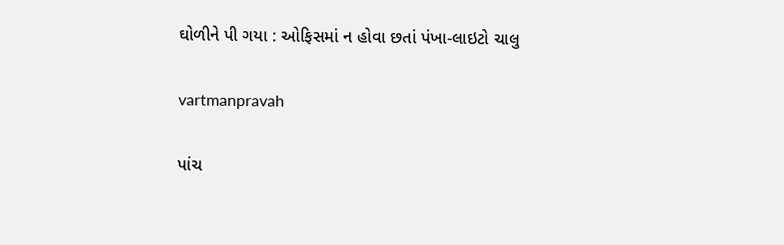ઘોળીને પી ગયા : ઓફિસમાં ન હોવા છતાં પંખા-લાઇટો ચાલુ

vartmanpravah

પાંચ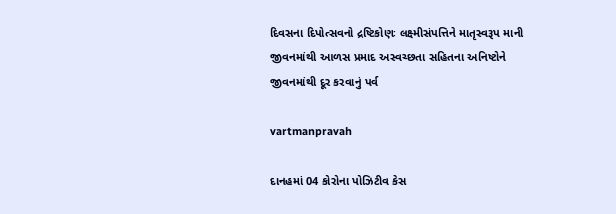દિવસના દિપોત્‍સવનો દ્રષ્ટિકોણઃ લક્ષ્મીસંપત્તિને માતૃસ્‍વરૂપ માની જીવનમાંથી આળસ પ્રમાદ અસ્‍વચ્‍છતા સહિતના અનિષ્ટોને જીવનમાંથી દૂર કરવાનું પર્વ

vartmanpravah

દાનહમાં 04 કોરોના પોઝિટીવ કેસ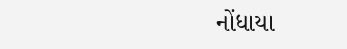નોંધાયા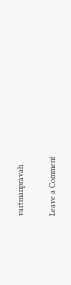vartmanpravah

Leave a Comment